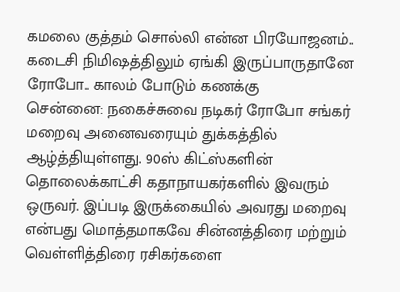கமலை குத்தம் சொல்லி என்ன பிரயோஜனம்.. கடைசி நிமிஷத்திலும் ஏங்கி இருப்பாருதானே ரோபோ.. காலம் போடும் கணக்கு
சென்னை: நகைச்சுவை நடிகர் ரோபோ சங்கர் மறைவு அனைவரையும் துக்கத்தில் ஆழ்த்தியுள்ளது. 90ஸ் கிட்ஸ்களின் தொலைக்காட்சி கதாநாயகர்களில் இவரும் ஒருவர். இப்படி இருக்கையில் அவரது மறைவு என்பது மொத்தமாகவே சின்னத்திரை மற்றும் வெள்ளித்திரை ரசிகர்களை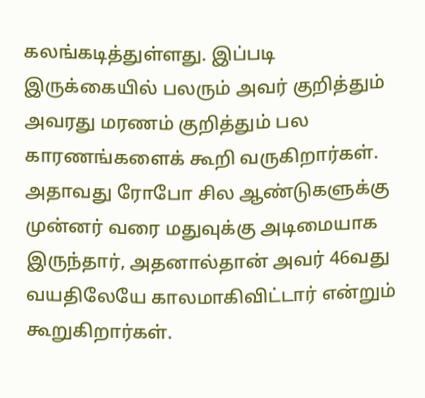கலங்கடித்துள்ளது. இப்படி இருக்கையில் பலரும் அவர் குறித்தும் அவரது மரணம் குறித்தும் பல காரணங்களைக் கூறி வருகிறார்கள்.
அதாவது ரோபோ சில ஆண்டுகளுக்கு முன்னர் வரை மதுவுக்கு அடிமையாக இருந்தார், அதனால்தான் அவர் 46வது வயதிலேயே காலமாகிவிட்டார் என்றும் கூறுகிறார்கள்.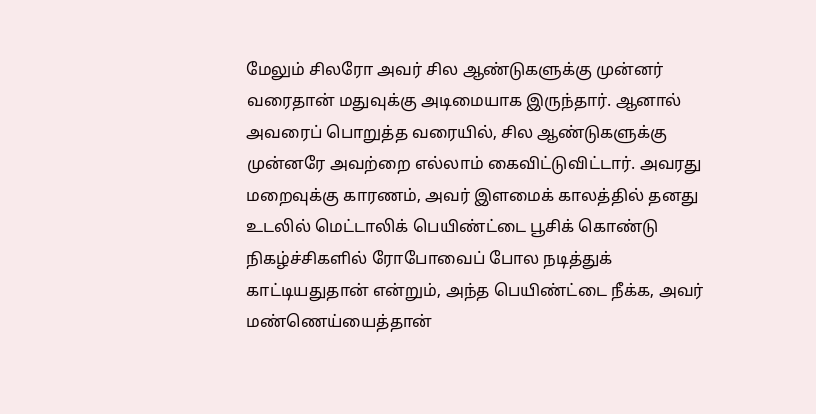மேலும் சிலரோ அவர் சில ஆண்டுகளுக்கு முன்னர் வரைதான் மதுவுக்கு அடிமையாக இருந்தார். ஆனால் அவரைப் பொறுத்த வரையில், சில ஆண்டுகளுக்கு முன்னரே அவற்றை எல்லாம் கைவிட்டுவிட்டார். அவரது மறைவுக்கு காரணம், அவர் இளமைக் காலத்தில் தனது உடலில் மெட்டாலிக் பெயிண்ட்டை பூசிக் கொண்டு நிகழ்ச்சிகளில் ரோபோவைப் போல நடித்துக் காட்டியதுதான் என்றும், அந்த பெயிண்ட்டை நீக்க, அவர் மண்ணெய்யைத்தான்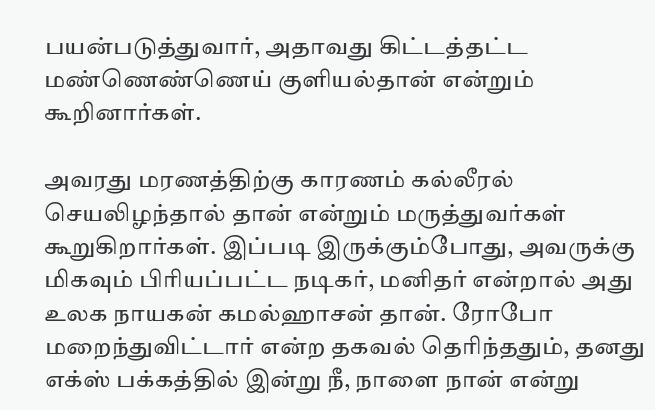பயன்படுத்துவார், அதாவது கிட்டத்தட்ட மண்ணெண்ணெய் குளியல்தான் என்றும் கூறினார்கள்.

அவரது மரணத்திற்கு காரணம் கல்லீரல் செயலிழந்தால் தான் என்றும் மருத்துவர்கள் கூறுகிறார்கள். இப்படி இருக்கும்போது, அவருக்கு மிகவும் பிரியப்பட்ட நடிகர், மனிதர் என்றால் அது உலக நாயகன் கமல்ஹாசன் தான். ரோபோ மறைந்துவிட்டார் என்ற தகவல் தெரிந்ததும், தனது எக்ஸ் பக்கத்தில் இன்று நீ, நாளை நான் என்று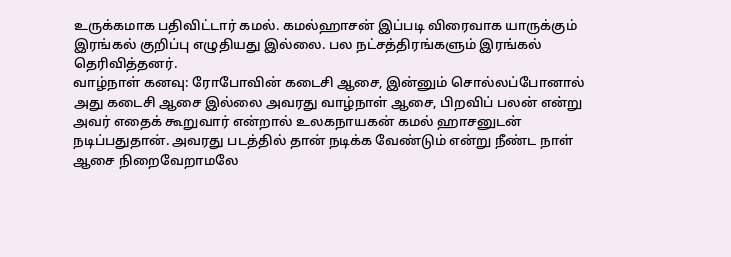உருக்கமாக பதிவிட்டார் கமல். கமல்ஹாசன் இப்படி விரைவாக யாருக்கும் இரங்கல் குறிப்பு எழுதியது இல்லை. பல நட்சத்திரங்களும் இரங்கல் தெரிவித்தனர்.
வாழ்நாள் கனவு: ரோபோவின் கடைசி ஆசை, இன்னும் சொல்லப்போனால் அது கடைசி ஆசை இல்லை அவரது வாழ்நாள் ஆசை, பிறவிப் பலன் என்று அவர் எதைக் கூறுவார் என்றால் உலகநாயகன் கமல் ஹாசனுடன் நடிப்பதுதான். அவரது படத்தில் தான் நடிக்க வேண்டும் என்று நீண்ட நாள் ஆசை நிறைவேறாமலே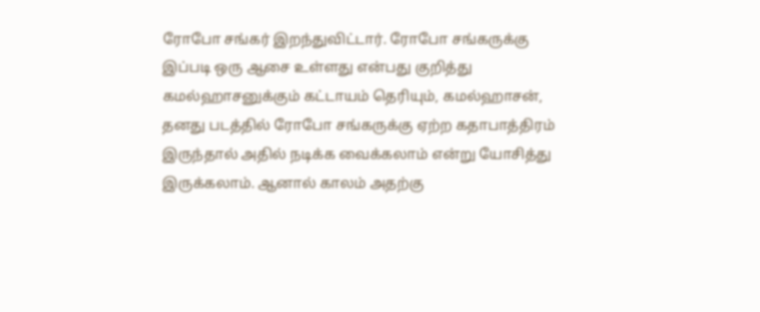ரோபோ சங்கர் இறந்துவிட்டார். ரோபோ சங்கருக்கு இப்படி ஒரு ஆசை உள்ளது என்பது குறித்து கமல்ஹாசனுக்கும் கட்டாயம் தெரியும், கமல்ஹாசன், தனது படத்தில் ரோபோ சங்கருக்கு ஏற்ற கதாபாத்திரம் இருந்தால் அதில் நடிக்க வைக்கலாம் என்று யோசித்து இருக்கலாம். ஆனால் காலம் அதற்கு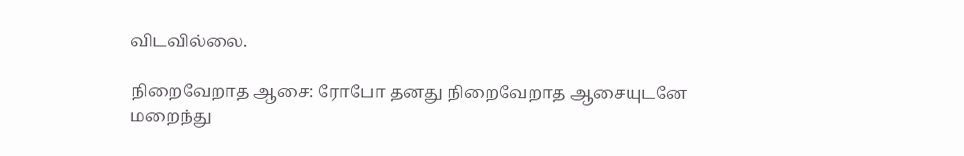விடவில்லை.

நிறைவேறாத ஆசை: ரோபோ தனது நிறைவேறாத ஆசையுடனே மறைந்து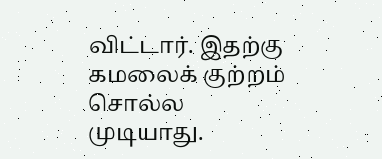விட்டார். இதற்கு கமலைக் குற்றம் சொல்ல முடியாது.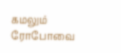கமலும் ரோபோவை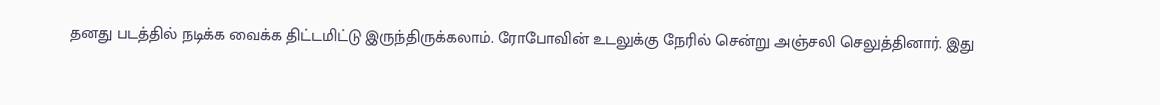தனது படத்தில் நடிக்க வைக்க திட்டமிட்டு இருந்திருக்கலாம். ரோபோவின் உடலுக்கு நேரில் சென்று அஞ்சலி செலுத்தினார். இது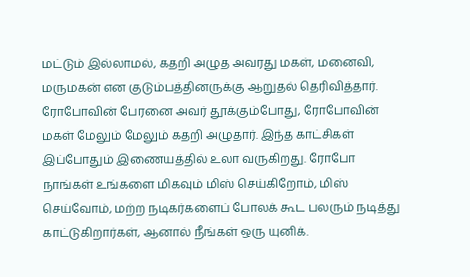மட்டும் இல்லாமல், கதறி அழுத அவரது மகள், மனைவி, மருமகன் என குடும்பத்தினருக்கு ஆறுதல் தெரிவித்தார். ரோபோவின் பேரனை அவர் தூக்கும்போது, ரோபோவின் மகள் மேலும் மேலும் கதறி அழுதார். இந்த காட்சிகள் இப்போதும் இணையத்தில் உலா வருகிறது. ரோபோ நாங்கள் உங்களை மிகவும் மிஸ் செய்கிறோம், மிஸ் செய்வோம், மற்ற நடிகர்களைப் போலக் கூட பலரும் நடித்து காட்டுகிறார்கள், ஆனால் நீங்கள் ஒரு யுனிக்.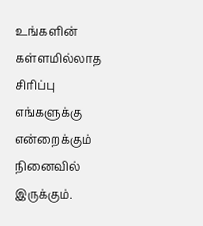உங்களின் கள்ளமில்லாத சிரிப்பு எங்களுக்கு என்றைக்கும் நினைவில் இருக்கும்.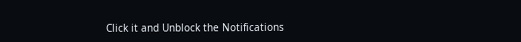Click it and Unblock the Notifications